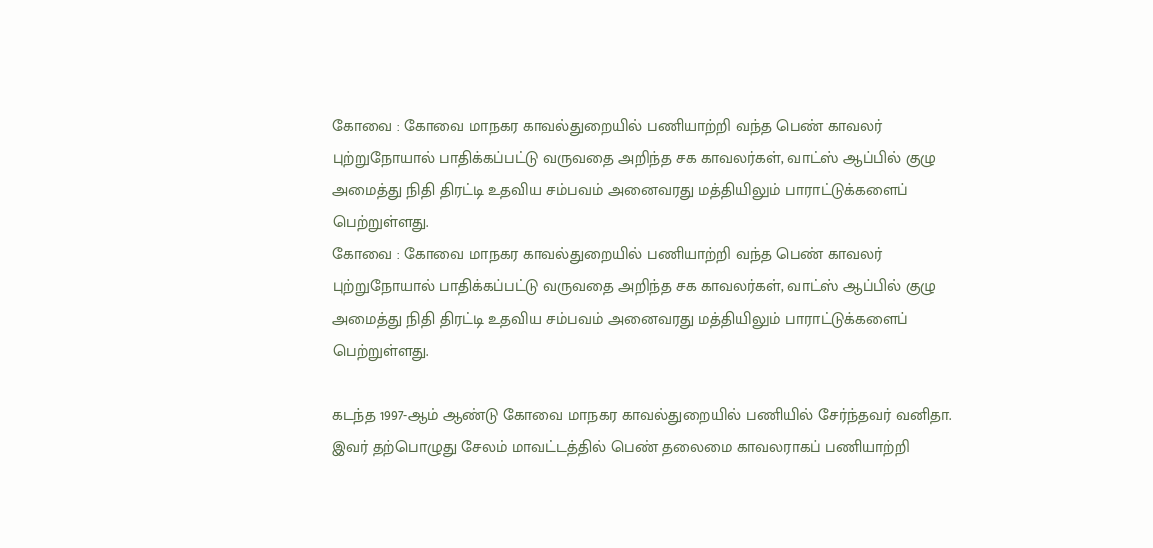கோவை : கோவை மாநகர காவல்துறையில் பணியாற்றி வந்த பெண் காவலர் புற்றுநோயால் பாதிக்கப்பட்டு வருவதை அறிந்த சக காவலர்கள், வாட்ஸ் ஆப்பில் குழு அமைத்து நிதி திரட்டி உதவிய சம்பவம் அனைவரது மத்தியிலும் பாராட்டுக்களைப் பெற்றுள்ளது.
கோவை : கோவை மாநகர காவல்துறையில் பணியாற்றி வந்த பெண் காவலர் புற்றுநோயால் பாதிக்கப்பட்டு வருவதை அறிந்த சக காவலர்கள், வாட்ஸ் ஆப்பில் குழு அமைத்து நிதி திரட்டி உதவிய சம்பவம் அனைவரது மத்தியிலும் பாராட்டுக்களைப் பெற்றுள்ளது.

கடந்த 1997-ஆம் ஆண்டு கோவை மாநகர காவல்துறையில் பணியில் சேர்ந்தவர் வனிதா. இவர் தற்பொழுது சேலம் மாவட்டத்தில் பெண் தலைமை காவலராகப் பணியாற்றி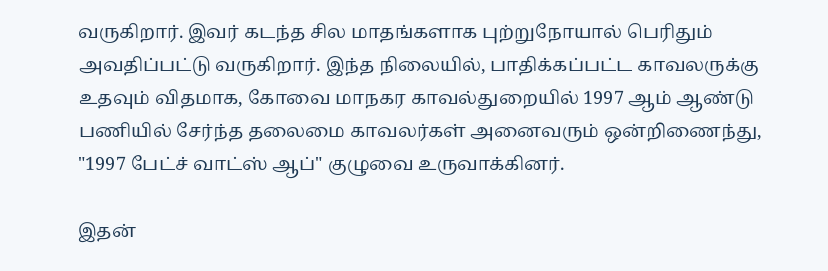வருகிறார். இவர் கடந்த சில மாதங்களாக புற்றுநோயால் பெரிதும் அவதிப்பட்டு வருகிறார். இந்த நிலையில், பாதிக்கப்பட்ட காவலருக்கு உதவும் விதமாக, கோவை மாநகர காவல்துறையில் 1997 ஆம் ஆண்டு பணியில் சேர்ந்த தலைமை காவலர்கள் அனைவரும் ஒன்றிணைந்து, "1997 பேட்ச் வாட்ஸ் ஆப்" குழுவை உருவாக்கினர்.

இதன்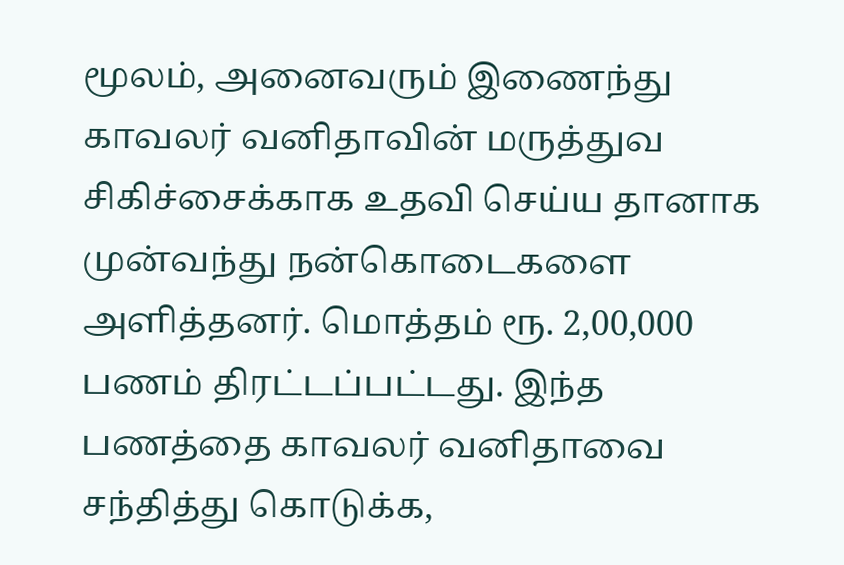மூலம், அனைவரும் இணைந்து காவலர் வனிதாவின் மருத்துவ சிகிச்சைக்காக உதவி செய்ய தானாக முன்வந்து நன்கொடைகளை அளித்தனர். மொத்தம் ரூ. 2,00,000 பணம் திரட்டப்பட்டது. இந்த பணத்தை காவலர் வனிதாவை சந்தித்து கொடுக்க,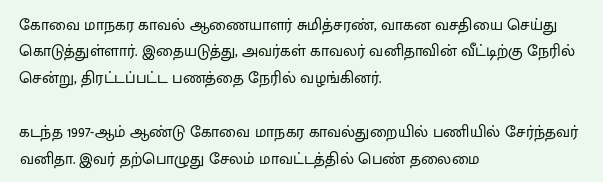கோவை மாநகர காவல் ஆணையாளர் சுமித்சரண், வாகன வசதியை செய்து கொடுத்துள்ளார். இதையடுத்து, அவர்கள் காவலர் வனிதாவின் வீட்டிற்கு நேரில் சென்று, திரட்டப்பட்ட பணத்தை நேரில் வழங்கினர்.

கடந்த 1997-ஆம் ஆண்டு கோவை மாநகர காவல்துறையில் பணியில் சேர்ந்தவர் வனிதா. இவர் தற்பொழுது சேலம் மாவட்டத்தில் பெண் தலைமை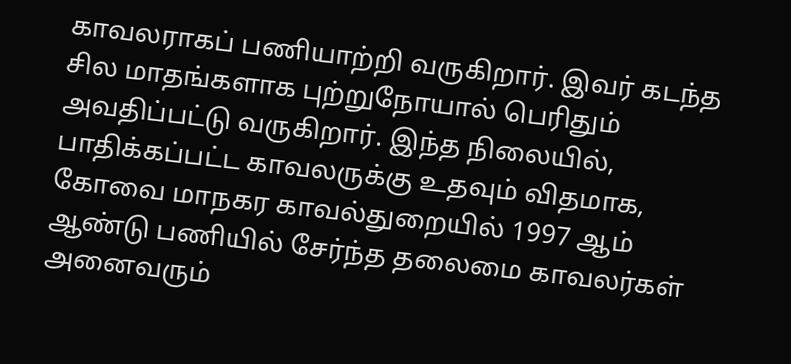காவலராகப் பணியாற்றி வருகிறார். இவர் கடந்த சில மாதங்களாக புற்றுநோயால் பெரிதும் அவதிப்பட்டு வருகிறார். இந்த நிலையில், பாதிக்கப்பட்ட காவலருக்கு உதவும் விதமாக, கோவை மாநகர காவல்துறையில் 1997 ஆம் ஆண்டு பணியில் சேர்ந்த தலைமை காவலர்கள் அனைவரும்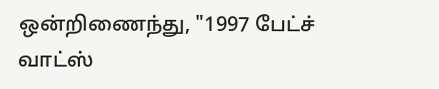ஒன்றிணைந்து, "1997 பேட்ச் வாட்ஸ்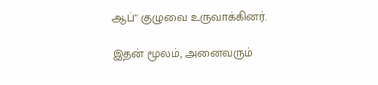ஆப்" குழுவை உருவாக்கினர்.

இதன் மூலம், அனைவரும்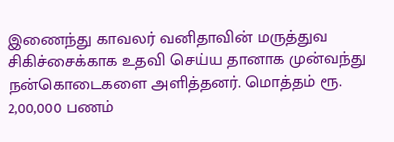இணைந்து காவலர் வனிதாவின் மருத்துவ சிகிச்சைக்காக உதவி செய்ய தானாக முன்வந்து நன்கொடைகளை அளித்தனர். மொத்தம் ரூ. 2,00,000 பணம்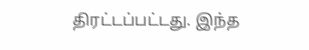திரட்டப்பட்டது. இந்த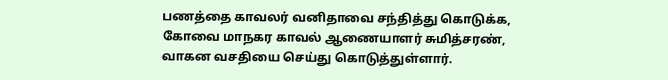பணத்தை காவலர் வனிதாவை சந்தித்து கொடுக்க, கோவை மாநகர காவல் ஆணையாளர் சுமித்சரண், வாகன வசதியை செய்து கொடுத்துள்ளார்.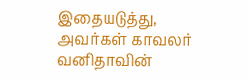இதையடுத்து, அவர்கள் காவலர் வனிதாவின்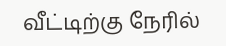வீட்டிற்கு நேரில்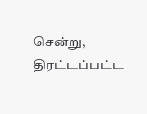சென்று, திரட்டப்பட்ட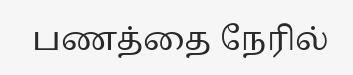பணத்தை நேரில்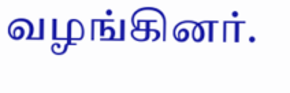வழங்கினர்.